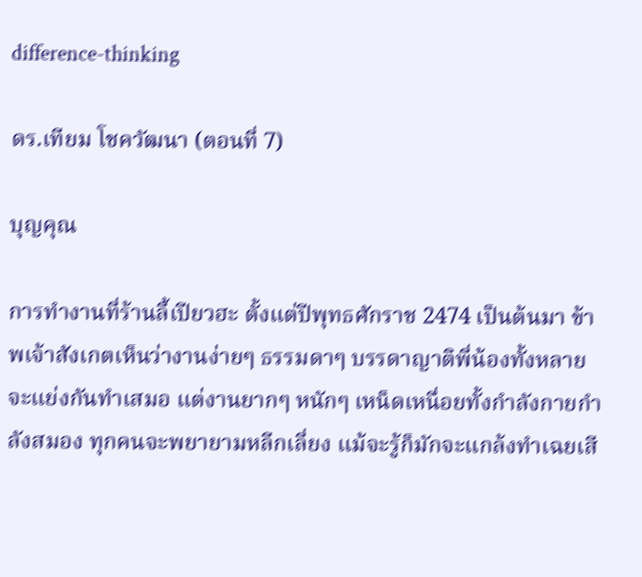difference-thinking

ดร.เทียม โชควัฒนา (ตอนที่ 7)

บุญคุณ

การทำงานที่ร้านลี้เปียวฮะ ตั้งแต่ปีพุทธศักราช 2474 เป็นต้นมา ข้าพเจ้าสังเกตเห็นว่างานง่ายๆ ธรรมดาๆ บรรดาญาติพี่น้องทั้งหลายจะแย่งกันทำเสมอ แต่งานยากๆ หนักๆ เหน็ดเหนื่อยทั้งกำลังกายกำลังสมอง ทุกคนจะพยายามหลีกเลี่ยง แม้จะรู้ก็มักจะแกล้งทำเฉยเสี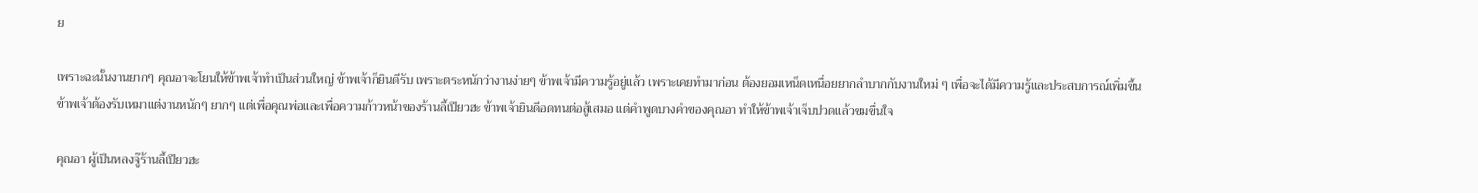ย

เพราะฉะนั้นงานยากๆ คุณอาจะโยนให้ข้าพเจ้าทำเป็นส่วนใหญ่ ข้าพเจ้าก็ยินดีรับ เพราะตระหนักว่างานง่ายๆ ข้าพเจ้ามีความรู้อยู่แล้ว เพราะเคยทำมาก่อน ต้องยอมเหน็ดเหนื่อยยากลำบากกับงานใหม่ ๆ เพื่อจะได้มีความรู้และประสบการณ์เพิ่มขึ้น ข้าพเจ้าต้องรับเหมาแต่งานหนักๆ ยากๆ แต่เพื่อคุณพ่อและเพื่อความก้าวหน้าของร้านลี้เปียวฮะ ข้าพเจ้ายินดีอดทนต่อสู้เสมอ แต่คำพูดบางคำของคุณอา ทำให้ข้าพเจ้าเจ็บปวดแล้วขมขื่นใจ

คุณอา ผู้เป็นหลงจู๊ร้านลี้เปียวฮะ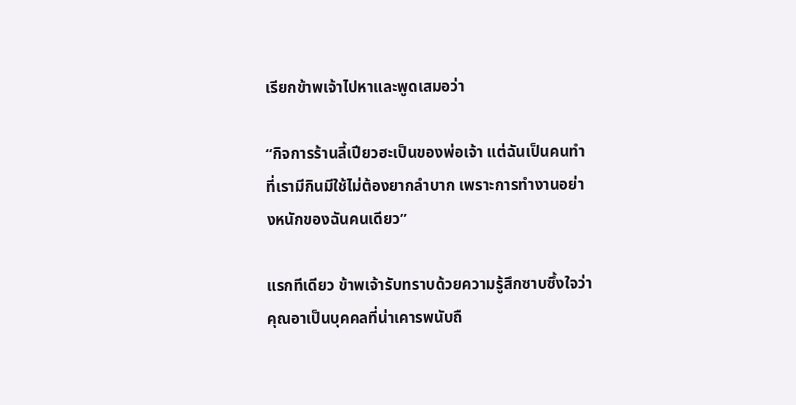เรียกข้าพเจ้าไปหาและพูดเสมอว่า

“กิจการร้านลี้เปียวฮะเป็นของพ่อเจ้า แต่ฉันเป็นคนทำ ที่เรามีกินมีใช้ไม่ต้องยากลำบาก เพราะการทำงานอย่างหนักของฉันคนเดียว”

แรกทีเดียว ข้าพเจ้ารับทราบด้วยความรู้สึกซาบซึ้งใจว่าคุณอาเป็นบุคคลที่น่าเคารพนับถื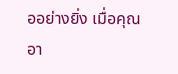ออย่างยิ่ง เมื่อคุณอา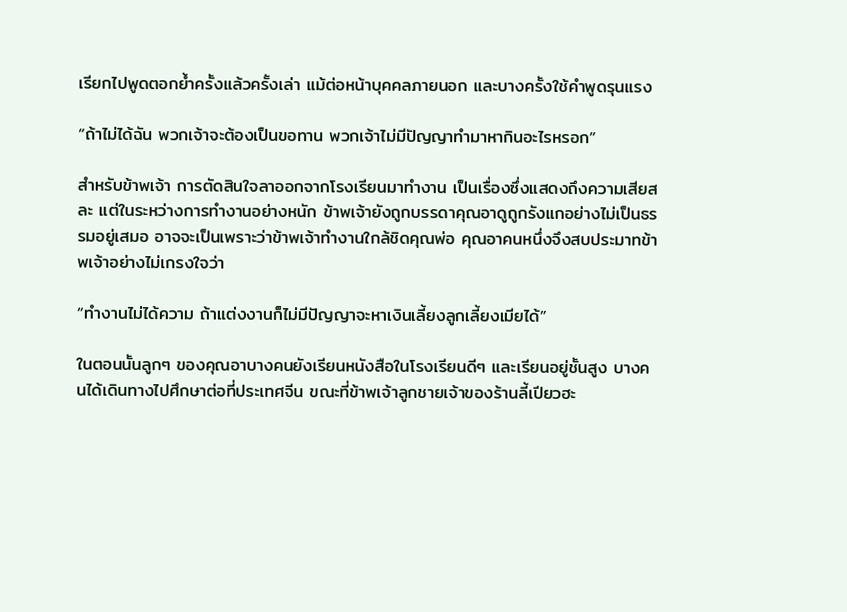เรียกไปพูดตอกย้ำครั้งแล้วครั้งเล่า แม้ต่อหน้าบุคคลภายนอก และบางครั้งใช้คำพูดรุนแรง

“ถ้าไม่ได้ฉัน พวกเจ้าจะต้องเป็นขอทาน พวกเจ้าไม่มีปัญญาทำมาหากินอะไรหรอก”

สำหรับข้าพเจ้า การตัดสินใจลาออกจากโรงเรียนมาทำงาน เป็นเรื่องซึ่งแสดงถึงความเสียสละ แต่ในระหว่างการทำงานอย่างหนัก ข้าพเจ้ายังถูกบรรดาคุณอาดูถูกรังแกอย่างไม่เป็นธรรมอยู่เสมอ อาจจะเป็นเพราะว่าข้าพเจ้าทำงานใกล้ชิดคุณพ่อ คุณอาคนหนึ่งจึงสบประมาทข้าพเจ้าอย่างไม่เกรงใจว่า

“ทำงานไม่ได้ความ ถ้าแต่งงานก็ไม่มีปัญญาจะหาเงินเลี้ยงลูกเลี้ยงเมียได้”

ในตอนนั้นลูกๆ ของคุณอาบางคนยังเรียนหนังสือในโรงเรียนดีๆ และเรียนอยู่ชั้นสูง บางคนได้เดินทางไปศึกษาต่อที่ประเทศจีน ขณะที่ข้าพเจ้าลูกชายเจ้าของร้านลี้เปียวฮะ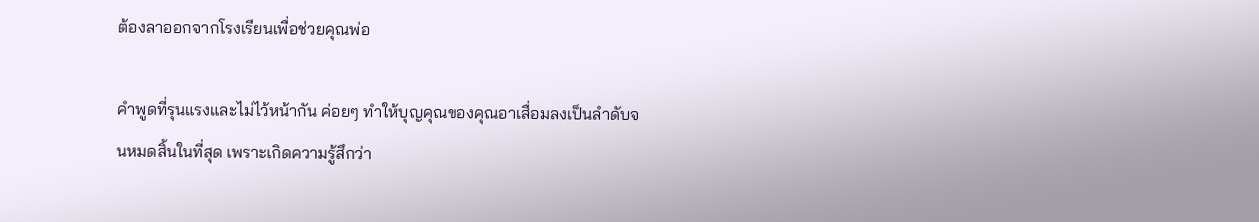ต้องลาออกจากโรงเรียนเพื่อช่วยคุณพ่อ

คำพูดที่รุนแรงและไม่ไว้หน้ากัน ค่อยๆ ทำให้บุญคุณของคุณอาเสื่อมลงเป็นลำดับจนหมดสิ้นในที่สุด เพราะเกิดความรู้สึกว่า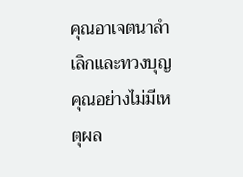คุณอาเจตนาลำเลิกและทวงบุญคุณอย่างไม่มีเหตุผล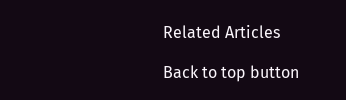Related Articles

Back to top button